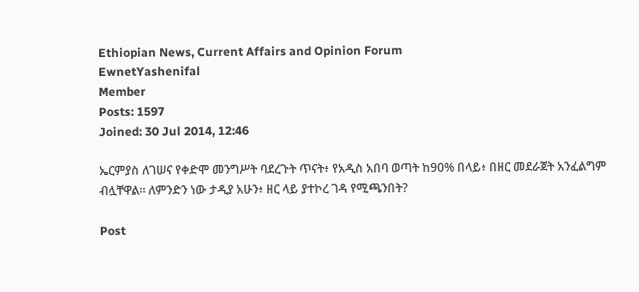Ethiopian News, Current Affairs and Opinion Forum
EwnetYashenifal
Member
Posts: 1597
Joined: 30 Jul 2014, 12:46

ኤርምያስ ለገሠና የቀድሞ መንግሥት ባደረጉት ጥናት፥ የአዲስ አበባ ወጣት ከ90% በላይ፥ በዘር መደራጀት አንፈልግም ብሏቸዋል። ለምንድን ነው ታዲያ አሁን፥ ዘር ላይ ያተኮረ ገዳ የሚጫንበት?

Post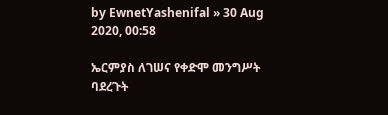by EwnetYashenifal » 30 Aug 2020, 00:58

ኤርምያስ ለገሠና የቀድሞ መንግሥት ባደረጉት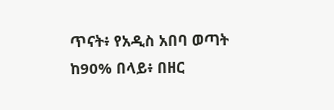ጥናት፥ የአዲስ አበባ ወጣት ከ90% በላይ፥ በዘር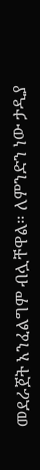መደራጀት አንፈልግም ብሏቸዋል። ለምንድን ነው ታዲያ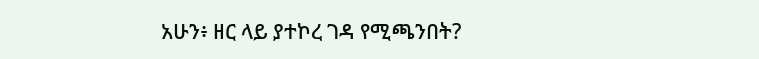አሁን፥ ዘር ላይ ያተኮረ ገዳ የሚጫንበት?